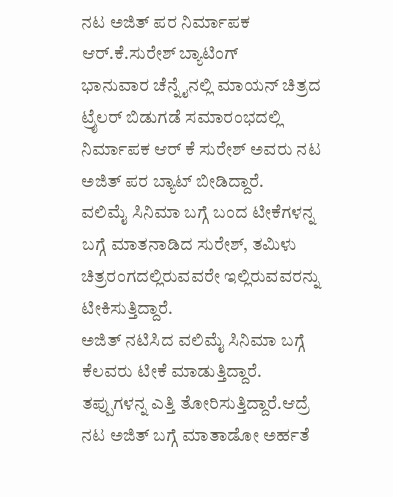ನಟ ಅಜಿತ್ ಪರ ನಿರ್ಮಾಪಕ ಆರ್.ಕೆ.ಸುರೇಶ್ ಬ್ಯಾಟಿಂಗ್
ಭಾನುವಾರ ಚೆನ್ನೈನಲ್ಲಿ ಮಾಯನ್ ಚಿತ್ರದ ಟ್ರೈಲರ್ ಬಿಡುಗಡೆ ಸಮಾರಂಭದಲ್ಲಿ ನಿರ್ಮಾಪಕ ಆರ್ ಕೆ ಸುರೇಶ್ ಅವರು ನಟ ಅಜಿತ್ ಪರ ಬ್ಯಾಟ್ ಬೀಡಿದ್ದಾರೆ.
ವಲಿಮೈ ಸಿನಿಮಾ ಬಗ್ಗೆ ಬಂದ ಟೀಕೆಗಳನ್ನ ಬಗ್ಗೆ ಮಾತನಾಡಿದ ಸುರೇಶ್, ತಮಿಳು ಚಿತ್ರರಂಗದಲ್ಲಿರುವವರೇ ಇಲ್ಲಿರುವವರನ್ನು ಟೀಕಿಸುತ್ತಿದ್ದಾರೆ.
ಅಜಿತ್ ನಟಿಸಿದ ವಲಿಮೈ ಸಿನಿಮಾ ಬಗ್ಗೆ ಕೆಲವರು ಟೀಕೆ ಮಾಡುತ್ತಿದ್ದಾರೆ. ತಪ್ಪುಗಳನ್ನ ಎತ್ತಿ ತೋರಿಸುತ್ತಿದ್ದಾರೆ.ಆದ್ರೆ ನಟ ಅಜಿತ್ ಬಗ್ಗೆ ಮಾತಾಡೋ ಅರ್ಹತೆ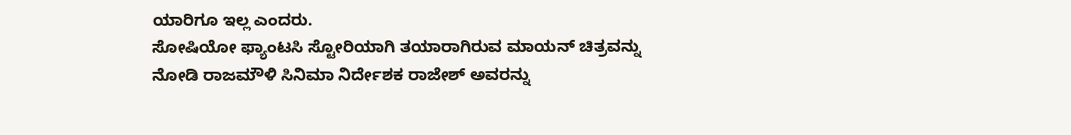ಯಾರಿಗೂ ಇಲ್ಲ ಎಂದರು.
ಸೋಷಿಯೋ ಫ್ಯಾಂಟಸಿ ಸ್ಟೋರಿಯಾಗಿ ತಯಾರಾಗಿರುವ ಮಾಯನ್ ಚಿತ್ರವನ್ನು ನೋಡಿ ರಾಜಮೌಳಿ ಸಿನಿಮಾ ನಿರ್ದೇಶಕ ರಾಜೇಶ್ ಅವರನ್ನು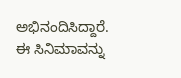ಅಭಿನಂದಿಸಿದ್ದಾರೆ.
ಈ ಸಿನಿಮಾವನ್ನು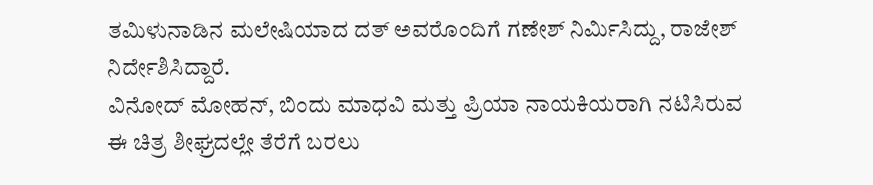ತಮಿಳುನಾಡಿನ ಮಲೇಷಿಯಾದ ದತ್ ಅವರೊಂದಿಗೆ ಗಣೇಶ್ ನಿರ್ಮಿಸಿದ್ದು, ರಾಜೇಶ್ ನಿರ್ದೇಶಿಸಿದ್ದಾರೆ.
ವಿನೋದ್ ಮೋಹನ್, ಬಿಂದು ಮಾಧವಿ ಮತ್ತು ಪ್ರಿಯಾ ನಾಯಕಿಯರಾಗಿ ನಟಿಸಿರುವ ಈ ಚಿತ್ರ ಶೀಘ್ರದಲ್ಲೇ ತೆರೆಗೆ ಬರಲು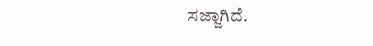ಸಜ್ಜಾಗಿದೆ.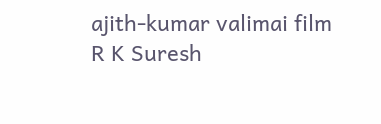ajith-kumar valimai film R K Suresh